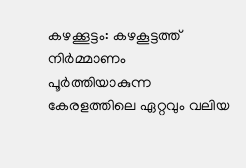കഴക്കൂട്ടം: കഴകൂട്ടത്ത് നിർമ്മാണം പൂർത്തിയാകുന്ന കേരളത്തിലെ ഏറ്റവും വലിയ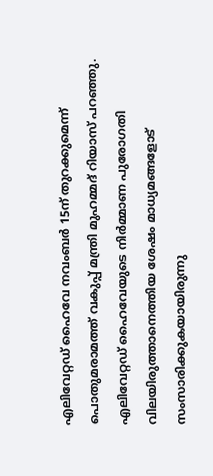എലിവേറ്റഡ് ഹൈവേ നവംബർ 15ന് തുറക്കുമെന്ന് പൊതുമരാമത്ത് വകുപ്പ് മന്ത്രി മുഹമ്മദ് റിയാസ് പറഞ്ഞു. എലിവേറ്റഡ് ഹൈവേയുടെ നിർമ്മാണ പുരോഗതി വിലയിരുത്താനെത്തിയ ശേഷം മാധ്യമങ്ങളോട് സംസാരിക്കുകയായിരുന്നു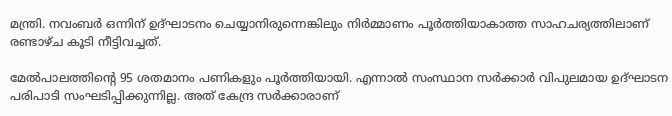മന്ത്രി. നവംബർ ഒന്നിന് ഉദ്ഘാടനം ചെയ്യാനിരുന്നെങ്കിലും നിർമ്മാണം പൂർത്തിയാകാത്ത സാഹചര്യത്തിലാണ് രണ്ടാഴ്ച കൂടി നീട്ടിവച്ചത്.

മേൽപാലത്തിന്റെ 95 ശതമാനം പണികളും പൂർത്തിയായി. എന്നാൽ സംസ്ഥാന സർക്കാർ വിപുലമായ ഉദ്ഘാടന പരിപാടി സംഘടിപ്പിക്കുന്നില്ല. അത് കേന്ദ്ര സർക്കാരാണ്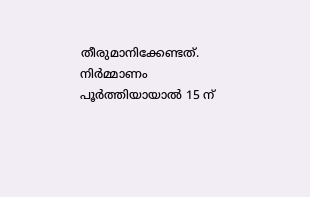തീരുമാനിക്കേണ്ടത്. നിർമ്മാണം പൂർത്തിയായാൽ 15 ന്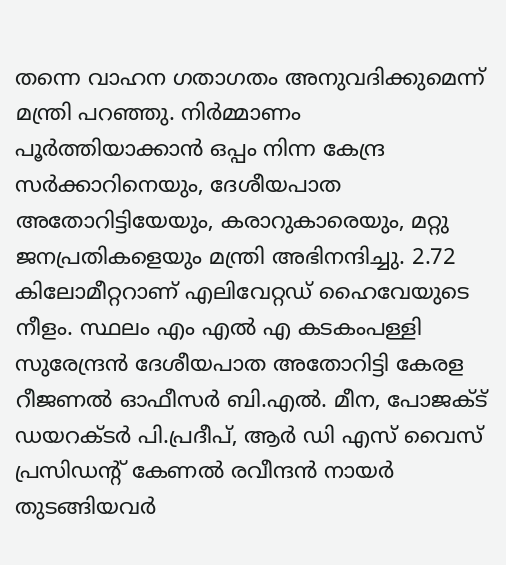തന്നെ വാഹന ഗതാഗതം അനുവദിക്കുമെന്ന് മന്ത്രി പറഞ്ഞു. നിർമ്മാണം പൂർത്തിയാക്കാൻ ഒപ്പം നിന്ന കേന്ദ്ര സർക്കാറിനെയും, ദേശീയപാത അതോറിട്ടിയേയും, കരാറുകാരെയും, മറ്റു ജനപ്രതികളെയും മന്ത്രി അഭിനന്ദിച്ചു. 2.72 കിലോമീറ്ററാണ് എലിവേറ്റഡ് ഹൈവേയുടെ നീളം. സ്ഥലം എം എൽ എ കടകംപള്ളി സുരേന്ദ്രൻ ദേശീയപാത അതോറിട്ടി കേരള റീജണൽ ഓഫീസർ ബി.എൽ. മീന, പോജക്ട് ഡയറക്ടർ പി.പ്രദീപ്, ആർ ഡി എസ് വൈസ് പ്രസിഡന്റ് കേണൽ രവീന്ദൻ നായർ തുടങ്ങിയവർ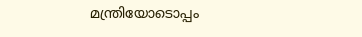മന്ത്രിയോടൊപ്പം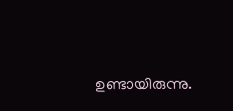ഉണ്ടായിരുന്നു.